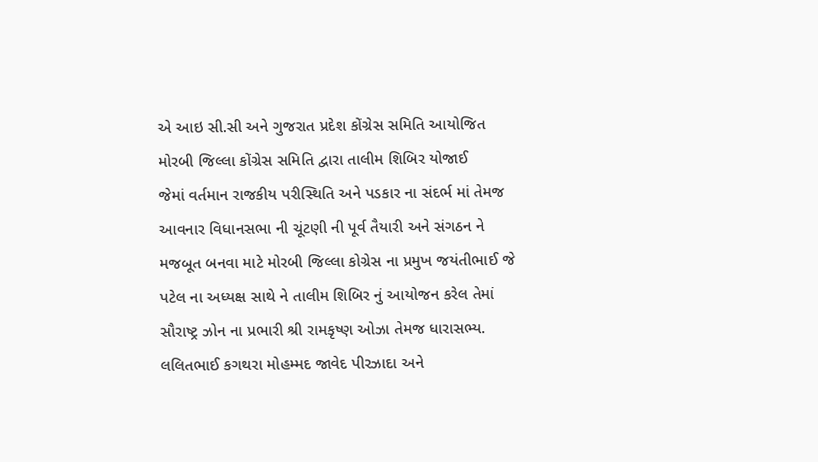એ આઇ સી.સી અને ગુજરાત પ્રદેશ કોંગ્રેસ સમિતિ આયોજિત મોરબી જિલ્લા કોંગ્રેસ સમિતિ દ્વારા તાલીમ શિબિર યોજાઈ
જેમાં વર્તમાન રાજકીય પરીસ્થિતિ અને પડકાર ના સંદર્ભ માં તેમજ આવનાર વિધાનસભા ની ચૂંટણી ની પૂર્વ તૈયારી અને સંગઠન ને મજબૂત બનવા માટે મોરબી જિલ્લા કોગ્રેસ ના પ્રમુખ જયંતીભાઈ જે પટેલ ના અધ્યક્ષ સાથે ને તાલીમ શિબિર નું આયોજન કરેલ તેમાં સૌરાષ્ટ્ર ઝોન ના પ્રભારી શ્રી રામકૃષ્ણ ઓઝા તેમજ ધારાસભ્ય. લલિતભાઈ કગથરા મોહમ્મદ જાવેદ પીરઝાદા અને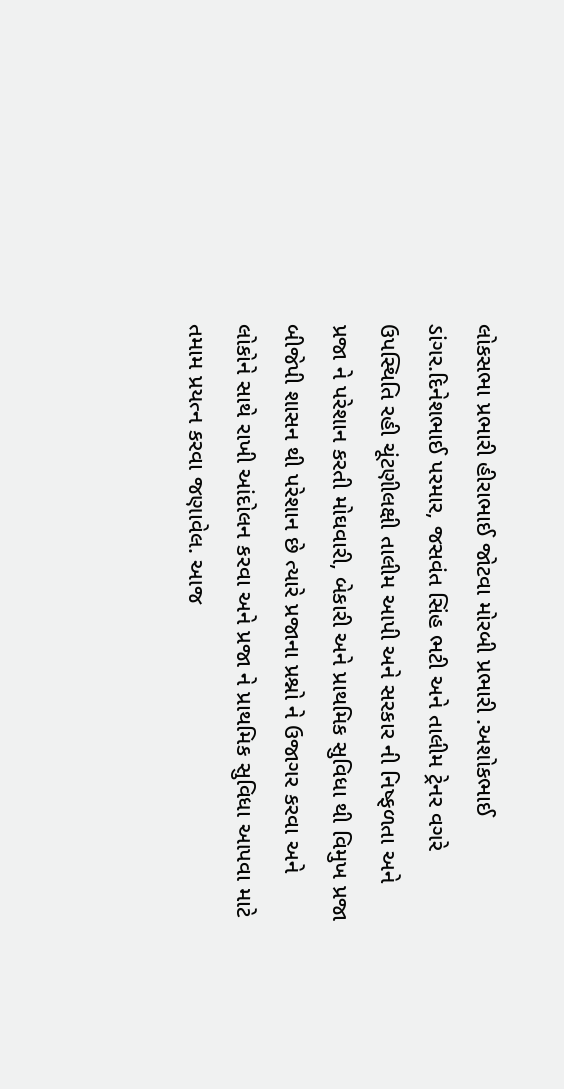લોકસભા પ્રભારી હીરાભાઈ જોટવા મોરબી પ્રભારી .અશોકભાઈ ડાંગર.દિનેશભાઈ પરમાર, જસવંત સિંહ ભટી અને તાલીમ ટ્રેનર વગરે ઉપસ્થિતિ રહી ચૂંટણીલક્ષી તાલીમ આપી અને સરકાર ની નિષ્ફળતા અને પ્રજા ને પરેશાન કરતી મોઘવારી, બેકારી અને પ્રાથમિક સુવિધા થી વિમુખ પ્રજા બીજેપી શાસન થી પરેશાન છે ત્યારે પ્રજાના પ્રશ્નો ને ઉજાગર કરવા અને લોકોને સાથે રાખી આંદોલન કરવા અને પ્રજા ને પ્રાથમિક સુવિધા આપવા માટે તમામ પ્રયત્ન કરવા જણાવેલ. આજ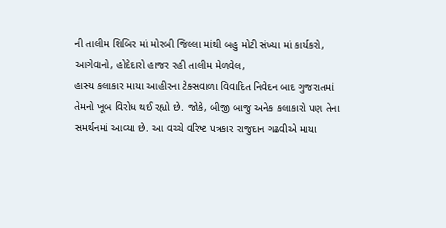ની તાલીમ શિબિર માં મોરબી જિલ્લા માંથી બહુ મોટી સંખ્યા માં કાર્યકરો, આગેવાનો, હોદેદારો હાજર રહી તાલીમ મેળવેલ,
હાસ્ય કલાકાર માયા આહીરના ટેક્સવાળા વિવાદિત નિવેદન બાદ ગુજરાતમાં તેમનો ખૂબ વિરોધ થઈ રહ્યો છે. જોકે, બીજી બાજુ અનેક કલાકારો પણ તેના સમર્થનમાં આવ્યા છે. આ વચ્ચે વરિષ્ટ પત્રકાર રાજુદાન ગઢવીએ માયા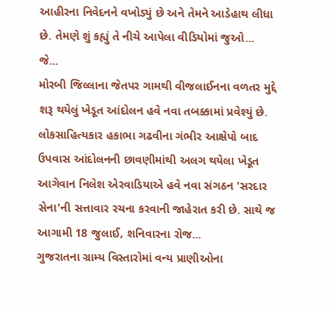આહીરના નિવેદનને વખોડ્યું છે અને તેમને આડેહાથ લીધા છે. તેમણે શું કહ્યું તે નીચે આપેલા વીડિયોમાં જુઓ...
જે...
મોરબી જિલ્લાના જેતપર ગામથી વીજલાઈનના વળતર મુદ્દે શરૂ થયેલું ખેડૂત આંદોલન હવે નવા તબક્કામાં પ્રવેશ્યું છે. લોકસાહિત્યકાર હકાભા ગઢવીના ગંભીર આક્ષેપો બાદ ઉપવાસ આંદોલનની છાવણીમાંથી અલગ થયેલા ખેડૂત આગેવાન નિલેશ એરવાડિયાએ હવે નવા સંગઠન 'સરદાર સેના'ની સત્તાવાર રચના કરવાની જાહેરાત કરી છે. સાથે જ આગામી 18 જુલાઈ, શનિવારના રોજ...
ગુજરાતના ગ્રામ્ય વિસ્તારોમાં વન્ય પ્રાણીઓના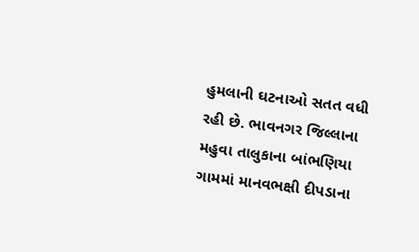હુમલાની ઘટનાઓ સતત વધી રહી છે. ભાવનગર જિલ્લાના મહુવા તાલુકાના બાંભણિયા ગામમાં માનવભક્ષી દીપડાના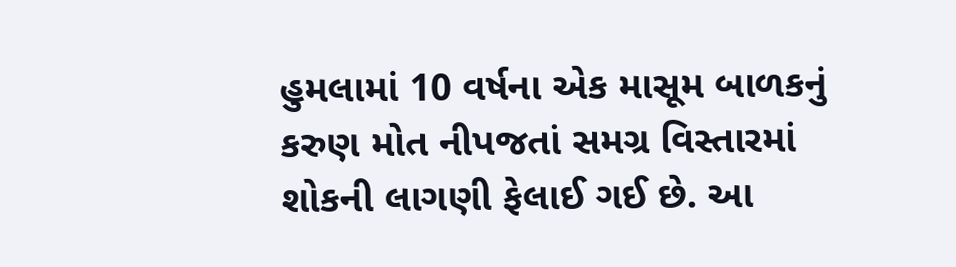હુમલામાં 10 વર્ષના એક માસૂમ બાળકનું કરુણ મોત નીપજતાં સમગ્ર વિસ્તારમાં શોકની લાગણી ફેલાઈ ગઈ છે. આ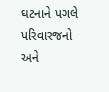ઘટનાને પગલે પરિવારજનો અને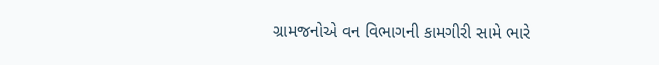ગ્રામજનોએ વન વિભાગની કામગીરી સામે ભારે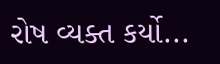રોષ વ્યક્ત કર્યો...